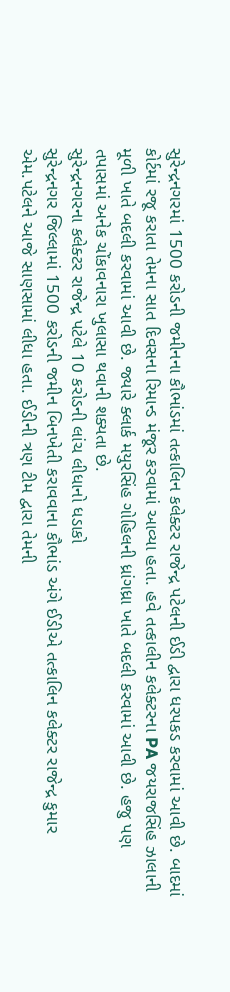સુરેન્દ્રનગરમાં 1500 કરોડની જમીનના કૌભાંડમાં તત્કાલિન કલેક્ટર રાજેન્દ્ર પટેલની ઈડી દ્વારા ધરપકડ કરવામાં આવી છે. બાદમાં કોર્ટમાં રજૂ કરાતા તેમના સાત દિવસના રિમાન્ડ મંજૂર કરવામાં આવ્યા હતા. હવે તત્કાલીન કલેક્ટરના PA જયરાજસિંહ ઝાલાની મૂળી ખાતે બદલી કરવામાં આવી છે. જ્યારે ક્લાર્ક મયુરસિંહ ગોહિલની ધ્રાંગધ્રા ખાતે બદલી કરવામાં આવી છે. હજુ પણ તપાસમાં અનેક ચોંકાવનારા ખુલાસા થવાની શક્યતા છે.
સુરેન્દ્રનગરના કલેક્ટર રાજેન્દ્ર પટેલે 10 કરોડની લાંચ લીધાનો ધડાકો
સુરેન્દ્રનગર જિલ્લામાં 1500 કરોડની જમીન બિનખેતી કરાવવાના કૌભાંડ અંગે ઈડીએ તત્કાલિન કલેક્ટર રાજેન્દ્ર કુમાર એમ.પટેલને આજે સાણસામાં લીધા હતા. ઈડીની ત્રણ ટીમ દ્વારા તેમની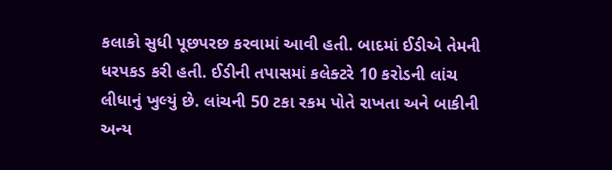કલાકો સુધી પૂછપરછ કરવામાં આવી હતી. બાદમાં ઈડીએ તેમની ધરપકડ કરી હતી. ઈડીની તપાસમાં કલેક્ટરે 10 કરોડની લાંચ લીધાનું ખુલ્યું છે. લાંચની 50 ટકા રકમ પોતે રાખતા અને બાકીની અન્ય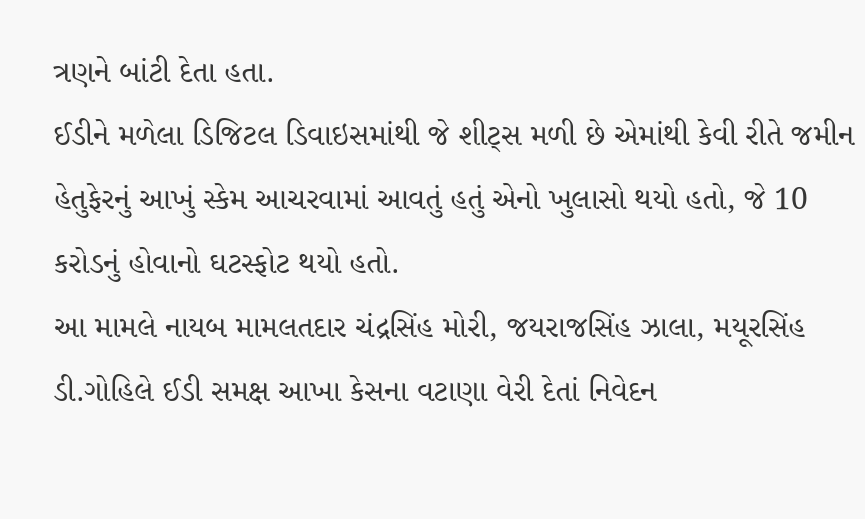ત્રણને બાંટી દેતા હતા.
ઈડીને મળેલા ડિજિટલ ડિવાઇસમાંથી જે શીટ્સ મળી છે એમાંથી કેવી રીતે જમીન હેતુફેરનું આખું સ્કેમ આચરવામાં આવતું હતું એનો ખુલાસો થયો હતો, જે 10 કરોડનું હોવાનો ઘટસ્ફોટ થયો હતો.
આ મામલે નાયબ મામલતદાર ચંદ્રસિંહ મોરી, જયરાજસિંહ ઝાલા, મયૂરસિંહ ડી.ગોહિલે ઈડી સમક્ષ આખા કેસના વટાણા વેરી દેતાં નિવેદન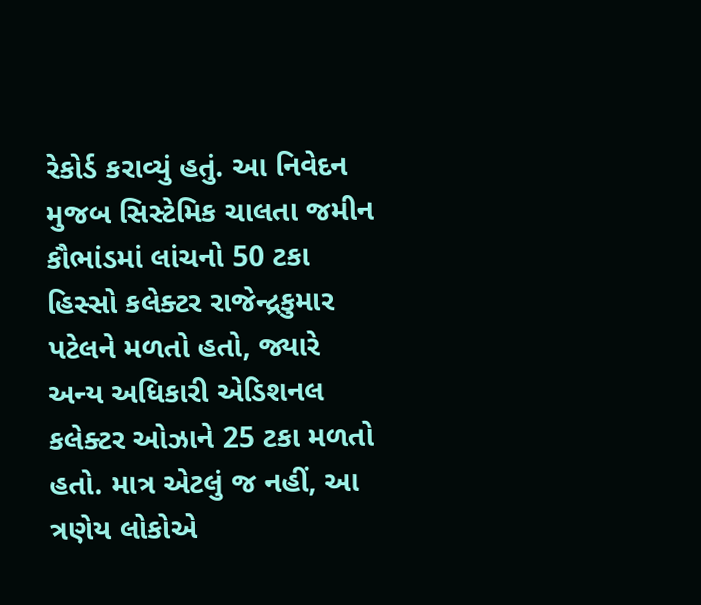રેકોર્ડ કરાવ્યું હતું. આ નિવેદન મુજબ સિસ્ટેમિક ચાલતા જમીન કૌભાંડમાં લાંચનો 50 ટકા હિસ્સો કલેક્ટર રાજેન્દ્રકુમાર પટેલને મળતો હતો, જ્યારે અન્ય અધિકારી એડિશનલ કલેક્ટર ઓઝાને 25 ટકા મળતો હતો. માત્ર એટલું જ નહીં, આ ત્રણેય લોકોએ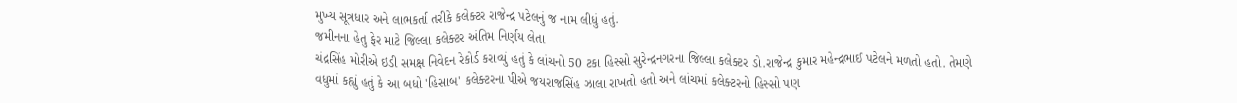મુખ્ય સૂત્રધાર અને લાભકર્તા તરીકે કલેક્ટર રાજેન્દ્ર પટેલનું જ નામ લીધું હતું.
જમીનના હેતુ ફેર માટે જિલ્લા કલેક્ટર અંતિમ નિર્ણય લેતા
ચંદ્રસિંહ મોરીએ ઇડી સમક્ષ નિવેદન રેકોર્ડ કરાવ્યું હતું કે લાંચનો 50 ટકા હિસ્સો સુરેન્દ્રનગરના જિલ્લા કલેક્ટર ડો.રાજેન્દ્ર કુમાર મહેન્દ્રભાઈ પટેલને મળતો હતો. તેમણે વધુમાં કહ્યું હતું કે આ બધો 'હિસાબ' કલેક્ટરના પીએ જયરાજસિંહ ઝાલા રાખતો હતો અને લાંચમાં કલેક્ટરનો હિસ્સો પણ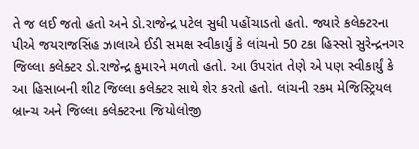તે જ લઈ જતો હતો અને ડો.રાજેન્દ્ર પટેલ સુધી પહોંચાડતો હતો. જ્યારે કલેક્ટરના પીએ જયરાજસિંહ ઝાલાએ ઈડી સમક્ષ સ્વીકાર્યું કે લાંચનો 50 ટકા હિસ્સો સુરેન્દ્રનગર જિલ્લા કલેક્ટર ડો.રાજેન્દ્ર કુમારને મળતો હતો. આ ઉપરાંત તેણે એ પણ સ્વીકાર્યું કે આ હિસાબની શીટ જિલ્લા કલેક્ટર સાથે શેર કરતો હતો. લાંચની રકમ મેજિસ્ટ્રિયલ બ્રાન્ચ અને જિલ્લા કલેક્ટરના જિયોલોજી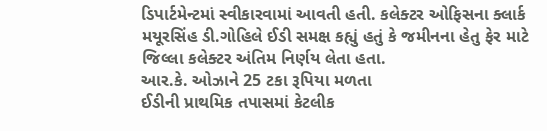ડિપાર્ટમેન્ટમાં સ્વીકારવામાં આવતી હતી. કલેક્ટર ઓફિસના ક્લાર્ક મયૂરસિંહ ડી.ગોહિલે ઈડી સમક્ષ કહ્યું હતું કે જમીનના હેતુ ફેર માટે જિલ્લા કલેક્ટર અંતિમ નિર્ણય લેતા હતા.
આર.કે. ઓઝાને 25 ટકા રૂપિયા મળતા
ઈડીની પ્રાથમિક તપાસમાં કેટલીક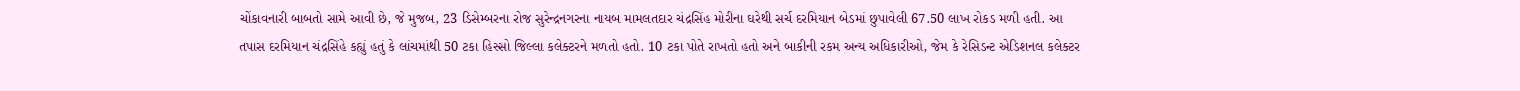ચોંકાવનારી બાબતો સામે આવી છે, જે મુજબ, 23 ડિસેમ્બરના રોજ સુરેન્દ્રનગરના નાયબ મામલતદાર ચંદ્રસિંહ મોરીના ઘરેથી સર્ચ દરમિયાન બેડમાં છુપાવેલી 67.50 લાખ રોકડ મળી હતી. આ તપાસ દરમિયાન ચંદ્રસિંહે કહ્યું હતું કે લાંચમાંથી 50 ટકા હિસ્સો જિલ્લા કલેક્ટરને મળતો હતો. 10 ટકા પોતે રાખતો હતો અને બાકીની રકમ અન્ય અધિકારીઓ, જેમ કે રેસિડન્ટ એડિશનલ કલેક્ટર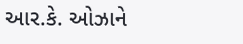આર.કે. ઓઝાને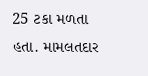25 ટકા મળતા હતા. મામલતદાર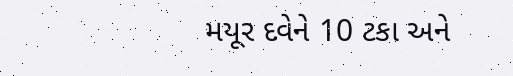મયૂર દવેને 10 ટકા અને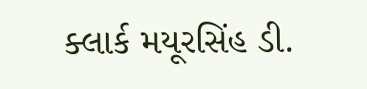ક્લાર્ક મયૂરસિંહ ડી.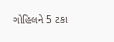ગોહિલને 5 ટકા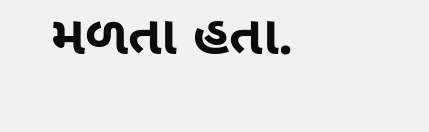મળતા હતા.